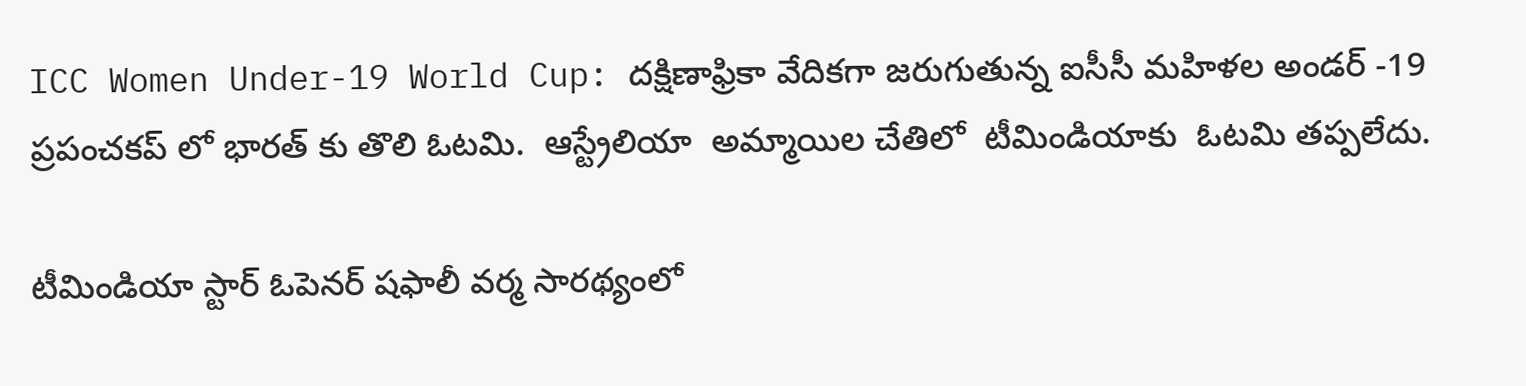ICC Women Under-19 World Cup: దక్షిణాఫ్రికా వేదికగా జరుగుతున్న ఐసీసీ మహిళల అండర్ -19 ప్రపంచకప్ లో భారత్ కు తొలి ఓటమి.  ఆస్ట్రేలియా  అమ్మాయిల చేతిలో  టీమిండియాకు  ఓటమి తప్పలేదు.

టీమిండియా స్టార్ ఓపెనర్ షఫాలీ వర్మ సారథ్యంలో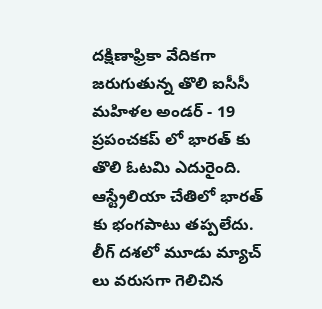దక్షిణాఫ్రికా వేదికగా జరుగుతున్న తొలి ఐసీసీ మహిళల అండర్ - 19 ప్రపంచకప్ లో భారత్ కు తొలి ఓటమి ఎదురైంది. ఆస్ట్రేలియా చేతిలో భారత్ కు భంగపాటు తప్పలేదు. లీగ్ దశలో మూడు మ్యాచ్ లు వరుసగా గెలిచిన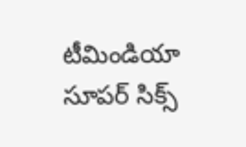టీమిండియా సూపర్ సిక్స్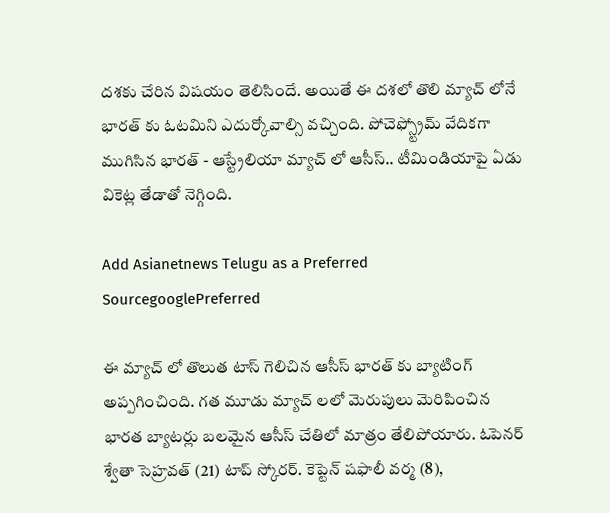దశకు చేరిన విషయం తెలిసిందే. అయితే ఈ దశలో తొలి మ్యాచ్ లోనే భారత్ కు ఓటమిని ఎదుర్కోవాల్సి వచ్చింది. పోచెఫ్స్ట్రోమ్ వేదికగా ముగిసిన భారత్ - ఆస్ట్రేలియా మ్యాచ్ లో ఆసీస్.. టీమిండియాపై ఏడు వికెట్ల తేడాతో నెగ్గింది.

Add Asianetnews Telugu as a Preferred SourcegooglePreferred

ఈ మ్యాచ్ లో తొలుత టాస్ గెలిచిన ఆసీస్ భారత్ కు బ్యాటింగ్ అప్పగించింది. గత మూడు మ్యాచ్ లలో మెరుపులు మెరిపించిన భారత బ్యాటర్లు బలమైన ఆసీస్ చేతిలో మాత్రం తేలిపోయారు. ఓపెనర్ శ్వేతా సెహ్రవత్ (21) టాప్ స్కోరర్. కెప్టెన్ షఫాలీ వర్మ (8),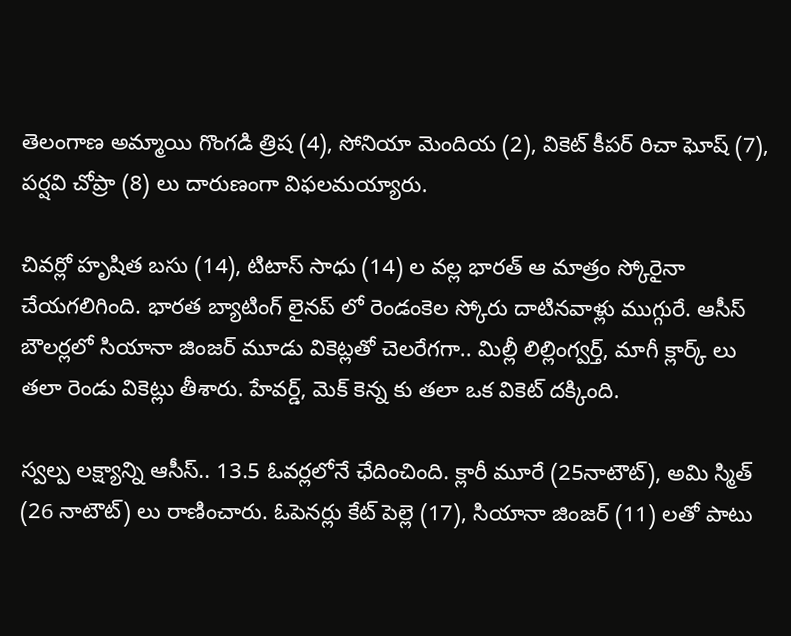తెలంగాణ అమ్మాయి గొంగడి త్రిష (4), సోనియా మెందియ (2), వికెట్ కీపర్ రిచా ఘోష్ (7), పర్షవి చోప్రా (8) లు దారుణంగా విఫలమయ్యారు.

చివర్లో హృషిత బసు (14), టిటాస్ సాధు (14) ల వల్ల భారత్ ఆ మాత్రం స్కోరైనా చేయగలిగింది. భారత బ్యాటింగ్ లైనప్ లో రెండంకెల స్కోరు దాటినవాళ్లు ముగ్గురే. ఆసీస్ బౌలర్లలో సియానా జింజర్ మూడు వికెట్లతో చెలరేగగా.. మిల్లీ లిల్లింగ్వర్త్, మాగీ క్లార్క్ లు తలా రెండు వికెట్లు తీశారు. హేవర్డ్, మెక్ కెన్న కు తలా ఒక వికెట్ దక్కింది.

స్వల్ప లక్ష్యాన్ని ఆసీస్.. 13.5 ఓవర్లలోనే ఛేదించింది. క్లారీ మూరే (25నాటౌట్), అమి స్మిత్ (26 నాటౌట్) లు రాణించారు. ఓపెనర్లు కేట్ పెల్లె (17), సియానా జింజర్ (11) లతో పాటు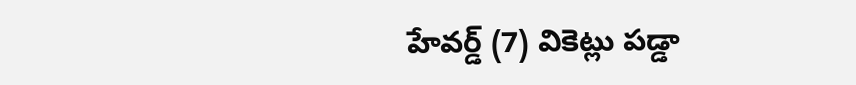హేవర్డ్ (7) వికెట్లు పడ్డా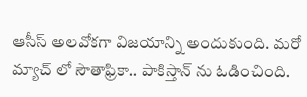ఆసీస్ అలవోకగా విజయాన్ని అందుకుంది. మరో మ్యాచ్ లో సౌతాఫ్రికా.. పాకిస్తాన్ ను ఓడించింది.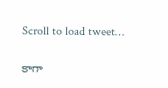Scroll to load tweet…

కాగా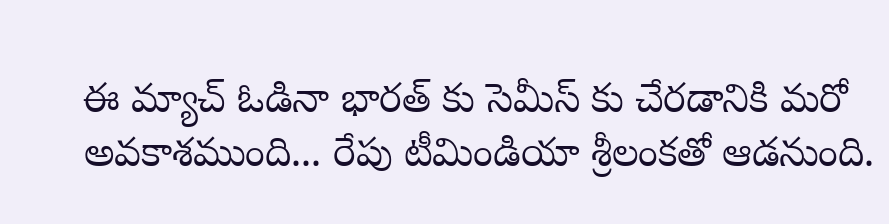ఈ మ్యాచ్ ఓడినా భారత్ కు సెమీస్ కు చేరడానికి మరో అవకాశముంది... రేపు టీమిండియా శ్రీలంకతో ఆడనుంది.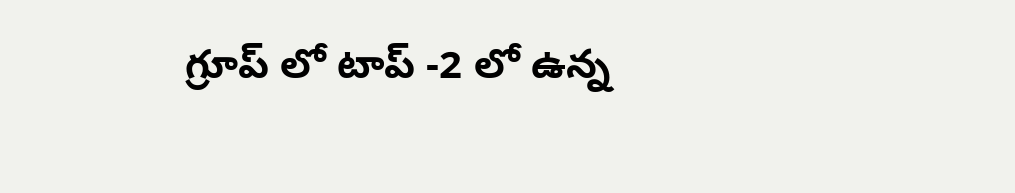గ్రూప్ లో టాప్ -2 లో ఉన్న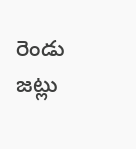రెండు జట్లు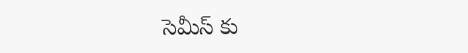సెమీస్ కు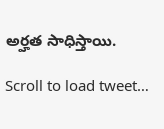అర్హత సాధిస్తాయి.

Scroll to load tweet…